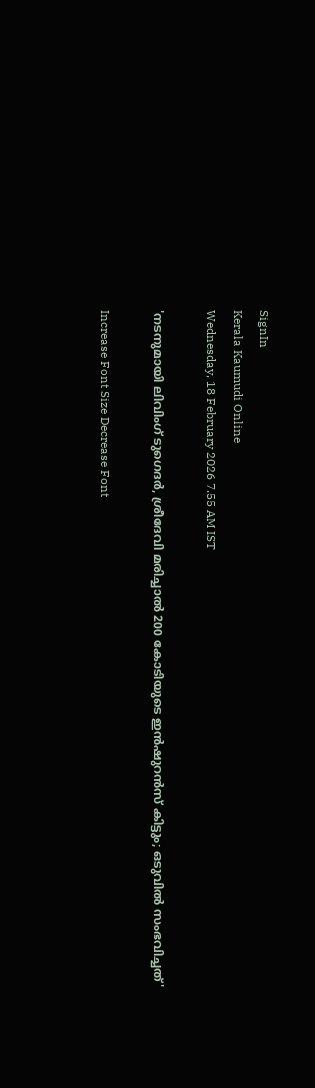SignIn
Kerala Kaumudi Online
Wednesday, 18 February 2026 7.55 AM IST

'നടനുമായി ലിവിംഗ് ടുഗെദർ, ശ്രീദേവി മരിച്ചാൽ 200 കോടിയുടെ ഇൻഷുറൻസ് കിട്ടും; ഒടുവിൽ സംഭവിച്ചത്'

Increase Font Size Decrease Font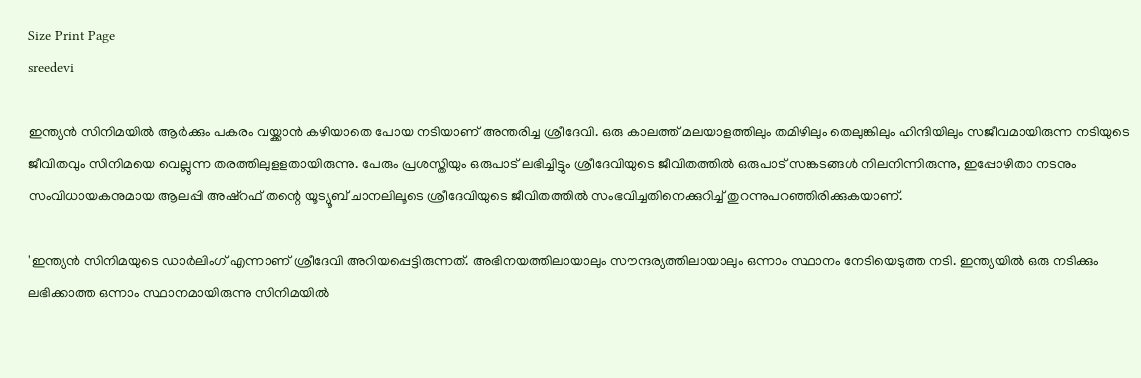Size Print Page
sreedevi

ഇന്ത്യൻ സിനിമയിൽ ആർക്കും പകരം വയ്ക്കാൻ കഴിയാതെ പോയ നടിയാണ് അന്തരിച്ച ശ്രീദേവി. ഒരു കാലത്ത് മലയാളത്തിലും തമിഴിലും തെലുങ്കിലും ഹിന്ദിയിലും സജീവമായിരുന്ന നടിയുടെ ജീവിതവും സിനിമയെ വെല്ലുന്ന തരത്തിലുളളതായിരുന്നു. പേരും പ്രശസ്തിയും ഒരുപാട് ലഭിച്ചിട്ടും ശ്രീദേവിയുടെ ജീവിതത്തിൽ ഒരുപാട് സങ്കടങ്ങൾ നിലനിന്നിരുന്നു, ഇപ്പോഴിതാ നടനും സംവിധായകനുമായ ആലപ്പി അഷ്‌റഫ് തന്റെ യൂട്യൂബ് ചാനലിലൂടെ ശ്രീദേവിയുടെ ജീവിതത്തിൽ സംഭവിച്ചതിനെക്കുറിച്ച് തുറന്നുപറഞ്ഞിരിക്കുകയാണ്.

'ഇന്ത്യൻ സിനിമയുടെ ഡാർലിംഗ് എന്നാണ് ശ്രീദേവി അറിയപ്പെട്ടിരുന്നത്. അഭിനയത്തിലായാലും സൗന്ദര്യത്തിലായാലും ഒന്നാം സ്ഥാനം നേടിയെടുത്ത നടി. ഇന്ത്യയിൽ ഒരു നടിക്കും ലഭിക്കാത്ത ഒന്നാം സ്ഥാനമായിരുന്നു സിനിമയിൽ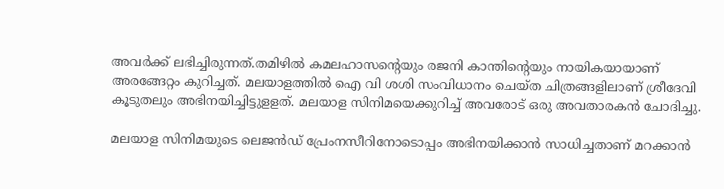അവർക്ക് ലഭിച്ചിരുന്നത്.തമിഴിൽ കമലഹാസന്റെയും രജനി കാന്തിന്റെയും നായികയായാണ് അരങ്ങേറ്റം കുറിച്ചത്. മലയാളത്തിൽ ഐ വി ശശി സംവിധാനം ചെയ്ത ചിത്രങ്ങളിലാണ് ശ്രീദേവി കൂടുതലും അഭിനയിച്ചിട്ടുളളത്. മലയാള സിനിമയെക്കുറിച്ച് അവരോട് ഒരു അവതാരകൻ ചോദിച്ചു.

മലയാള സിനിമയുടെ ലെജൻഡ് പ്രേംനസീറിനോടൊപ്പം അഭിനയിക്കാൻ സാധിച്ചതാണ് മറക്കാൻ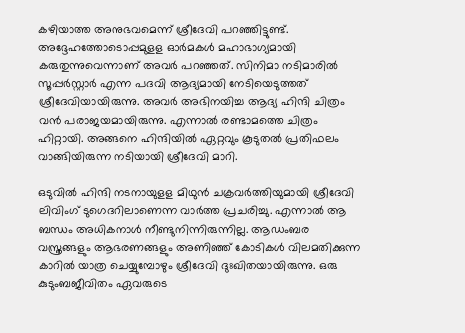കഴിയാത്ത അനുഭവമെന്ന് ശ്രീദേവി പറഞ്ഞിട്ടുണ്ട്. അദ്ദേഹത്തോടൊപ്പമുളള ഓർമകൾ മഹാഭാഗ്യമായി കരുതുന്നുവെന്നാണ് അവർ പറഞ്ഞത്. സിനിമാ നടിമാരിൽ സൂപ്പർസ്റ്റാർ എന്ന പദവി ആദ്യമായി നേടിയെടുത്തത് ശ്രീദേവിയായിരുന്നു. അവർ അഭിനയിച്ച ആദ്യ ഹിന്ദി ചിത്രം വൻ പരാജയമായിരുന്നു. എന്നാൽ രണ്ടാമത്തെ ചിത്രം ഹിറ്റായി. അങ്ങനെ ഹിന്ദിയിൽ ഏറ്റവും കൂടുതൽ പ്രതിഫലം വാങ്ങിയിരുന്ന നടിയായി ശ്രീദേവി മാറി.

ഒടുവിൽ ഹിന്ദി നടനായുളള മിഥുൻ ചക്രവർത്തിയുമായി ശ്രീദേവി ലിവിംഗ് ടുഗെദറിലാണെന്ന വാർത്ത പ്രചരിച്ചു. എന്നാൽ ആ ബന്ധം അധികനാൾ നീണ്ടുനിന്നിരുന്നില്ല. ആഡംബര വസ്ത്രങ്ങളും ആഭരണങ്ങളും അണിഞ്ഞ് കോടികൾ വിലമതിക്കുന്ന കാറിൽ യാത്ര ചെയ്യുമ്പോഴും ശ്രീദേവി ദുഃഖിതയായിരുന്നു. ഒരു കുടുംബജീവിതം ഏവരുടെ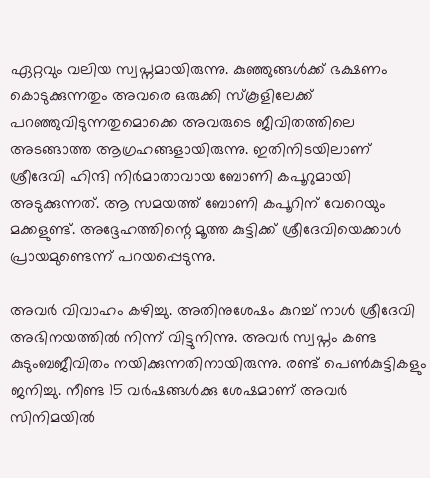ഏറ്റവും വലിയ സ്വപ്നമായിരുന്നു. കുഞ്ഞുങ്ങൾക്ക് ഭക്ഷണം കൊടുക്കുന്നതും അവരെ ഒരുക്കി സ്‌കൂളിലേക്ക് പറഞ്ഞുവിടുന്നതുമൊക്കെ അവരുടെ ജീവിതത്തിലെ അടങ്ങാത്ത ആഗ്രഹങ്ങളായിരുന്നു. ഇതിനിടയിലാണ് ശ്രീദേവി ഹിന്ദി നിർമാതാവായ ബോണി കപൂറുമായി അടുക്കുന്നത്. ആ സമയത്ത് ബോണി കപൂറിന് വേറെയും മക്കളുണ്ട്. അദ്ദേഹത്തിന്റെ മൂത്ത കുട്ടിക്ക് ശ്രീദേവിയെക്കാൾ പ്രായമുണ്ടെന്ന് പറയപ്പെടുന്നു.

അവർ വിവാഹം കഴിച്ചു. അതിനുശേഷം കുറച്ച് നാൾ ശ്രീദേവി അഭിനയത്തിൽ നിന്ന് വിട്ടുനിന്നു. അവർ സ്വപ്നം കണ്ട കുടുംബജീവിതം നയിക്കുന്നതിനായിരുന്നു. രണ്ട് പെൺകുട്ടികളും ജനിച്ചു. നീണ്ട 15 വർഷങ്ങൾക്കു ശേഷമാണ് അവർ സിനിമയിൽ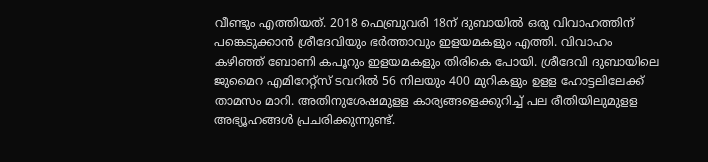വീണ്ടും എത്തിയത്. 2018 ഫെബ്രുവരി 18ന് ദുബായിൽ ഒരു വിവാഹത്തിന് പങ്കെടുക്കാൻ ശ്രീദേവിയും ഭർത്താവും ഇളയമകളും എത്തി. വിവാഹം കഴിഞ്ഞ് ബോണി കപൂറും ഇളയമകളും തിരികെ പോയി. ശ്രീദേവി ദുബായിലെ ജുമൈറ എമിറേറ്റ്സ് ടവറിൽ 56 നിലയും 400 മുറികളും ഉളള ഹോട്ടലിലേക്ക് താമസം മാറി. അതിനുശേഷമുളള കാര്യങ്ങളെക്കുറിച്ച് പല രീതിയിലുമുളള അഭ്യൂഹങ്ങൾ പ്രചരിക്കുന്നുണ്ട്.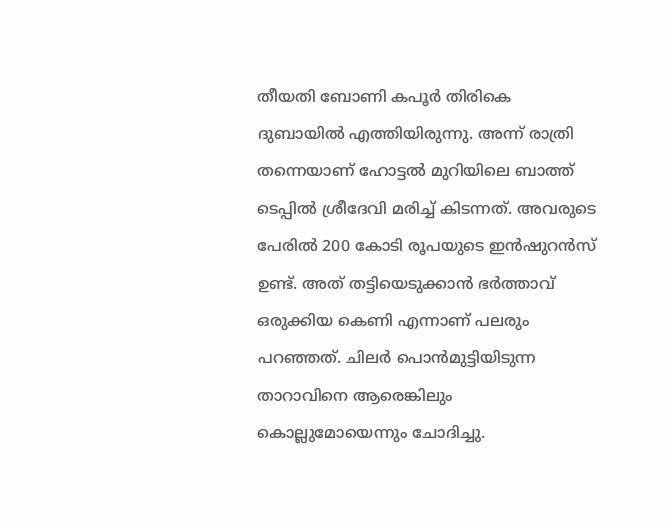തീയതി ബോണി കപൂർ തിരികെ ദുബായിൽ എത്തിയിരുന്നു. അന്ന് രാത്രി തന്നെയാണ് ഹോട്ടൽ മുറിയിലെ ബാത്ത് ടെപ്പിൽ ശ്രീദേവി മരിച്ച് കിടന്നത്. അവരുടെ പേരിൽ 200 കോടി രൂപയുടെ ഇൻഷുറൻസ് ഉണ്ട്. അത് തട്ടിയെടുക്കാൻ ഭർത്താവ് ഒരുക്കിയ കെണി എന്നാണ് പലരും പറഞ്ഞത്. ചിലർ പൊൻമുട്ടിയിടുന്ന താറാവിനെ ആരെങ്കിലും കൊല്ലുമോയെന്നും ചോദിച്ചു.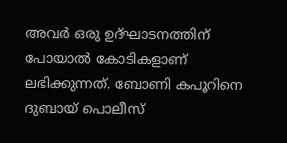അവർ ഒരു ഉദ്ഘാടനത്തിന് പോയാൽ കോടികളാണ് ലഭിക്കുന്നത്. ബോണി കപൂറിനെ ദുബായ് പൊലീസ്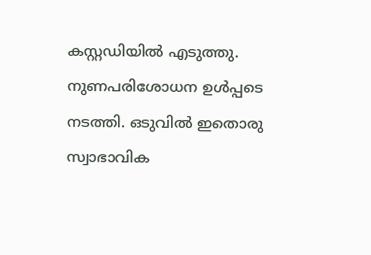കസ്റ്റഡിയിൽ എടുത്തു. നുണപരിശോധന ഉൾപ്പടെ നടത്തി. ഒടുവിൽ ഇതൊരു സ്വാഭാവിക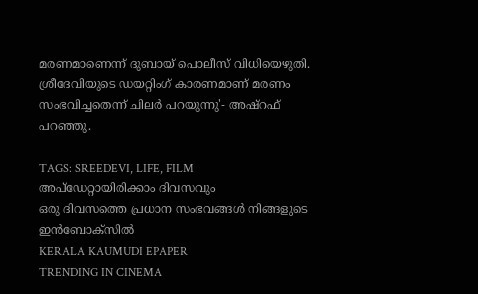മരണമാണെന്ന് ദുബായ് പൊലീസ് വിധിയെഴുതി. ശ്രീദേവിയുടെ ഡയറ്റിംഗ് കാരണമാണ് മരണം സംഭവിച്ചതെന്ന് ചിലർ പറയുന്നു'- അഷ്‌റഫ് പറഞ്ഞു.

TAGS: SREEDEVI, LIFE, FILM
അപ്ഡേറ്റായിരിക്കാം ദിവസവും
ഒരു ദിവസത്തെ പ്രധാന സംഭവങ്ങൾ നിങ്ങളുടെ ഇൻബോക്സിൽ
KERALA KAUMUDI EPAPER
TRENDING IN CINEMA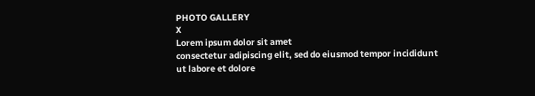PHOTO GALLERY
X
Lorem ipsum dolor sit amet
consectetur adipiscing elit, sed do eiusmod tempor incididunt ut labore et dolore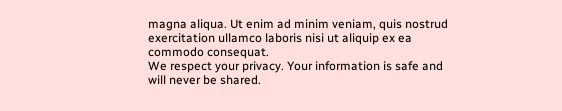magna aliqua. Ut enim ad minim veniam, quis nostrud exercitation ullamco laboris nisi ut aliquip ex ea commodo consequat.
We respect your privacy. Your information is safe and will never be shared.